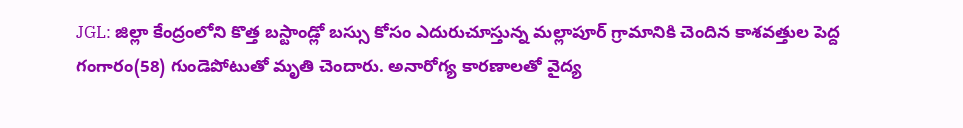JGL: జిల్లా కేంద్రంలోని కొత్త బస్టాండ్లో బస్సు కోసం ఎదురుచూస్తున్న మల్లాపూర్ గ్రామానికి చెందిన కాశవత్తుల పెద్ద గంగారం(58) గుండెపోటుతో మృతి చెందారు. అనారోగ్య కారణాలతో వైద్య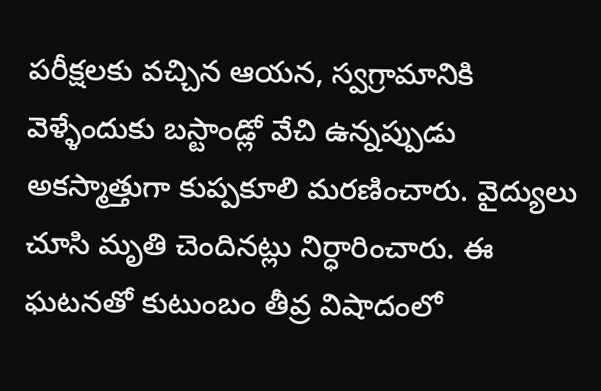పరీక్షలకు వచ్చిన ఆయన, స్వగ్రామానికి వెళ్ళేందుకు బస్టాండ్లో వేచి ఉన్నప్పుడు అకస్మాత్తుగా కుప్పకూలి మరణించారు. వైద్యులు చూసి మృతి చెందినట్లు నిర్ధారించారు. ఈ ఘటనతో కుటుంబం తీవ్ర విషాదంలో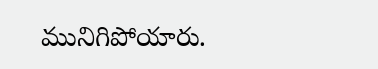మునిగిపోయారు.